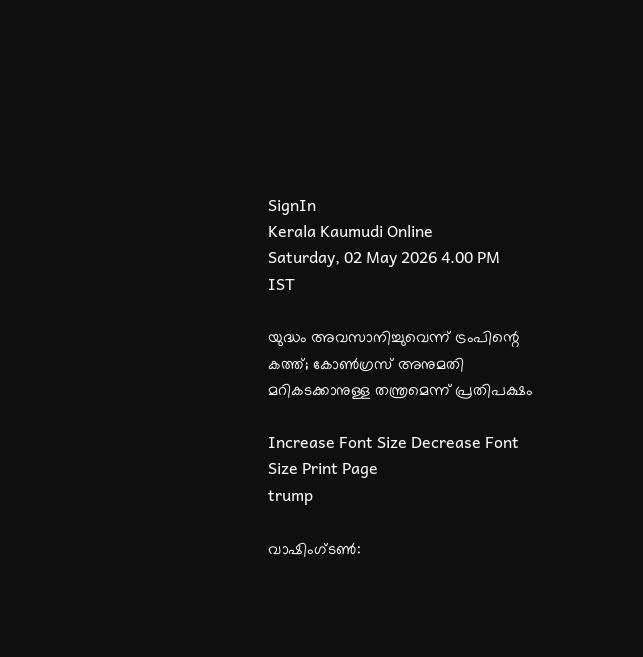SignIn
Kerala Kaumudi Online
Saturday, 02 May 2026 4.00 PM IST

യുദ്ധം അവസാനിച്ചുവെന്ന് ട്രംപിന്റെ കത്ത്; കോൺഗ്രസ് അനുമതി മറികടക്കാനുള്ള തന്ത്രമെന്ന് പ്രതിപക്ഷം

Increase Font Size Decrease Font Size Print Page
trump

വാഷിംഗ്ടൺ: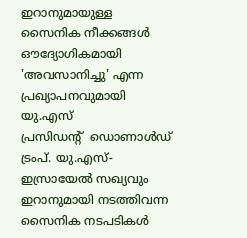ഇറാനുമായുള്ള സൈനിക നീക്കങ്ങൾ ഔദ്യോഗികമായി 'അവസാനിച്ചു' എന്ന പ്രഖ്യാപനവുമായി യു.എസ് പ്രസിഡന്റ് ‌ ‌ഡൊണാൾഡ് ട്രംപ്. യു.എസ്-ഇസ്രായേൽ സഖ്യവും ഇറാനുമായി നടത്തിവന്ന സൈനിക നടപടികൾ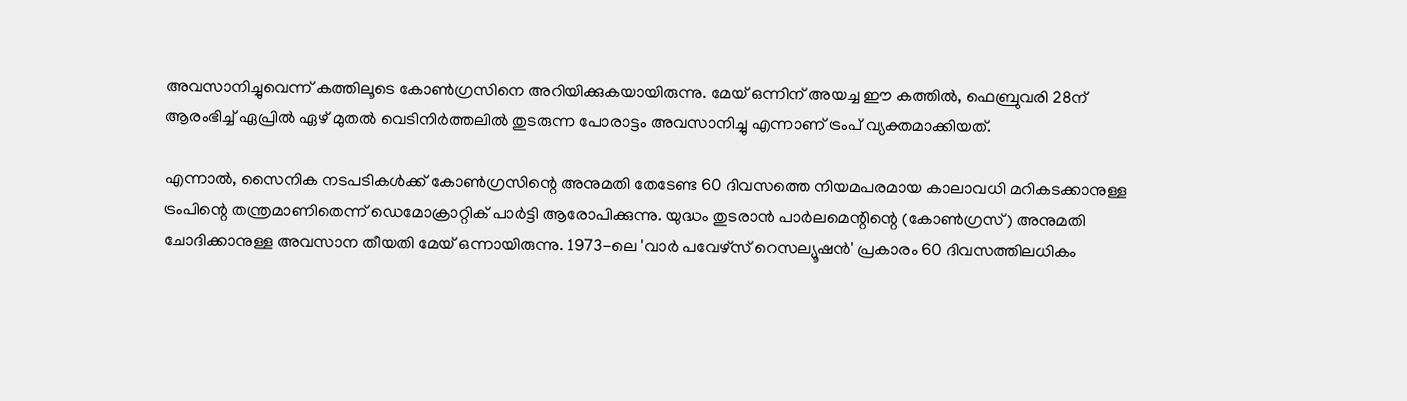അവസാനിച്ചുവെന്ന് കത്തിലൂടെ കോൺഗ്രസിനെ അറിയിക്കുകയായിരുന്നു. മേയ് ഒന്നിന് അയച്ച ഈ കത്തിൽ, ഫെബ്രുവരി 28ന് ആരംഭിച്ച് ഏപ്രിൽ ഏഴ് മുതൽ വെടിനിർത്തലിൽ തുടരുന്ന പോരാട്ടം അവസാനിച്ചു എന്നാണ് ട്രംപ് വ്യക്തമാക്കിയത്.

എന്നാൽ, സൈനിക നടപടികൾക്ക് കോൺഗ്രസിന്റെ അനുമതി തേടേണ്ട 60 ദിവസത്തെ നിയമപരമായ കാലാവധി മറികടക്കാനുള്ള ട്രംപിന്റെ തന്ത്രമാണിതെന്ന് ഡെമോക്രാറ്റിക് പാർട്ടി ആരോപിക്കുന്നു. യുദ്ധം തുടരാൻ പാർലമെന്റിന്റെ (കോൺഗ്രസ്) അനുമതി ചോദിക്കാനുള്ള അവസാന തീയതി മേയ് ഒന്നായിരുന്നു. 1973-ലെ 'വാർ പവേഴ്‌സ് റെസല്യൂഷൻ' പ്രകാരം 60 ദിവസത്തിലധികം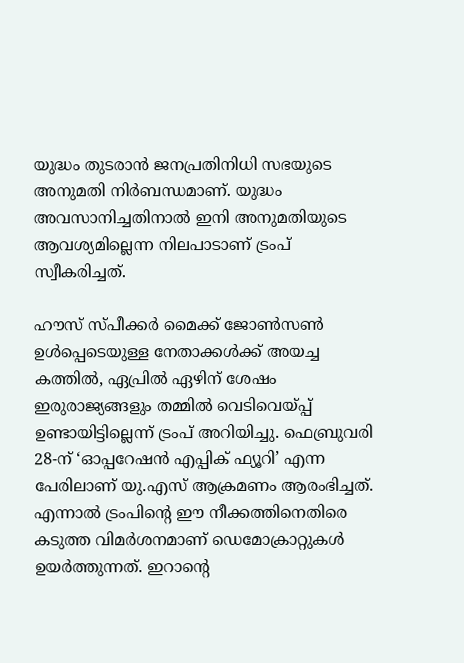യുദ്ധം തുടരാൻ ജനപ്രതിനിധി സഭയുടെ അനുമതി നിർബന്ധമാണ്. യുദ്ധം അവസാനിച്ചതിനാൽ ഇനി അനുമതിയുടെ ആവശ്യമില്ലെന്ന നിലപാടാണ് ട്രംപ് സ്വീകരിച്ചത്.

ഹൗസ് സ്പീക്കർ മൈക്ക് ജോൺസൺ ഉൾപ്പെടെയുള്ള നേതാക്കൾക്ക് അയച്ച കത്തിൽ, ഏപ്രിൽ ഏഴിന് ശേഷം ഇരുരാജ്യങ്ങളും തമ്മിൽ വെടിവെയ്പ്പ് ഉണ്ടായിട്ടില്ലെന്ന് ട്രംപ് അറിയിച്ചു. ഫെബ്രുവരി 28-ന് ‘ഓപ്പറേഷൻ എപ്പിക് ഫ്യൂറി’ എന്ന പേരിലാണ് യു.എസ് ആക്രമണം ആരംഭിച്ചത്. എന്നാൽ ട്രംപിന്റെ ഈ നീക്കത്തിനെതിരെ കടുത്ത വിമർശനമാണ് ഡെമോക്രാറ്റുകൾ ഉയർത്തുന്നത്. ഇറാന്റെ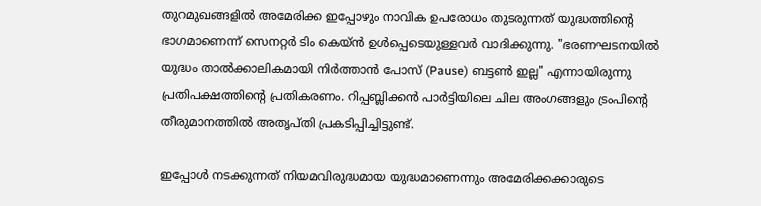തുറമുഖങ്ങളിൽ അമേരിക്ക ഇപ്പോഴും നാവിക ഉപരോധം തുടരുന്നത് യുദ്ധത്തിന്റെ ഭാഗമാണെന്ന് സെനറ്റർ ടിം കെയ്ൻ ഉൾപ്പെടെയുള്ളവർ വാദിക്കുന്നു. "ഭരണഘടനയിൽ യുദ്ധം താൽക്കാലികമായി നിർത്താൻ പോസ് (Pause) ബട്ടൺ ഇല്ല" എന്നായിരുന്നു പ്രതിപക്ഷത്തിന്റെ പ്രതികരണം. റിപ്പബ്ലിക്കൻ പാർട്ടിയിലെ ചില അംഗങ്ങളും ട്രംപിന്റെ തീരുമാനത്തിൽ അതൃപ്തി പ്രകടിപ്പിച്ചിട്ടുണ്ട്.

ഇപ്പോൾ നടക്കുന്നത് നിയമവിരുദ്ധമായ യുദ്ധമാണെന്നും അമേരിക്കക്കാരുടെ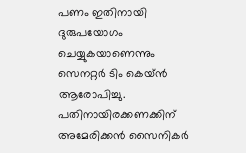പണം ഇതിനായി ദുരുപയോഗം ചെയ്യുകയാണെന്നും സെനറ്റർ ടിം കെയ്ൻ ആരോപിച്ചു. പതിനായിരക്കണക്കിന് അമേരിക്കൻ സൈനികർ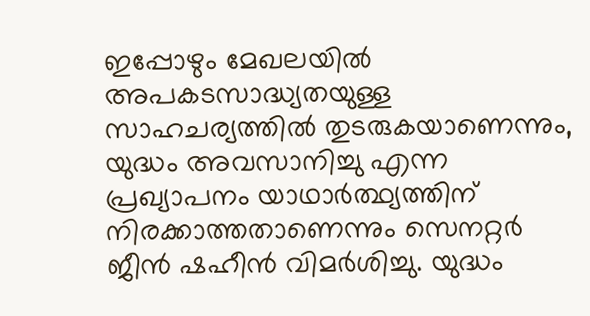ഇപ്പോഴും മേഖലയിൽ അപകടസാദ്ധ്യതയുള്ള സാഹചര്യത്തിൽ തുടരുകയാണെന്നും, യുദ്ധം അവസാനിച്ചു എന്ന പ്രഖ്യാപനം യാഥാർത്ഥ്യത്തിന് നിരക്കാത്തതാണെന്നും സെനറ്റർ ജീൻ ഷഹീൻ വിമർശിച്ചു. യുദ്ധം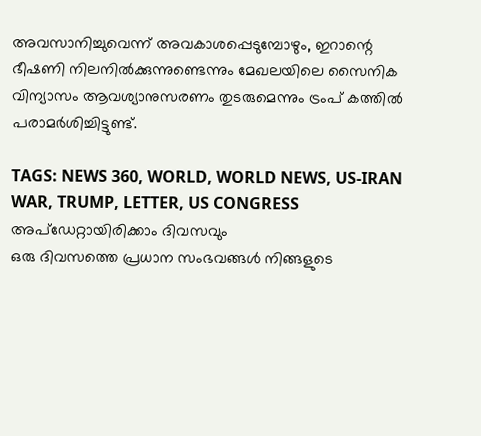അവസാനിച്ചുവെന്ന് അവകാശപ്പെടുമ്പോഴും, ഇറാന്റെ ഭീഷണി നിലനിൽക്കുന്നുണ്ടെന്നും മേഖലയിലെ സൈനിക വിന്യാസം ആവശ്യാനുസരണം തുടരുമെന്നും ട്രംപ് കത്തിൽ പരാമർശിച്ചിട്ടുണ്ട്.

TAGS: NEWS 360, WORLD, WORLD NEWS, US-IRAN WAR, TRUMP, LETTER, US CONGRESS
അപ്ഡേറ്റായിരിക്കാം ദിവസവും
ഒരു ദിവസത്തെ പ്രധാന സംഭവങ്ങൾ നിങ്ങളുടെ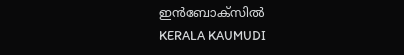ഇൻബോക്സിൽ
KERALA KAUMUDI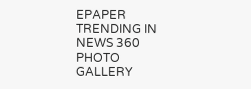EPAPER
TRENDING IN NEWS 360
PHOTO GALLERY